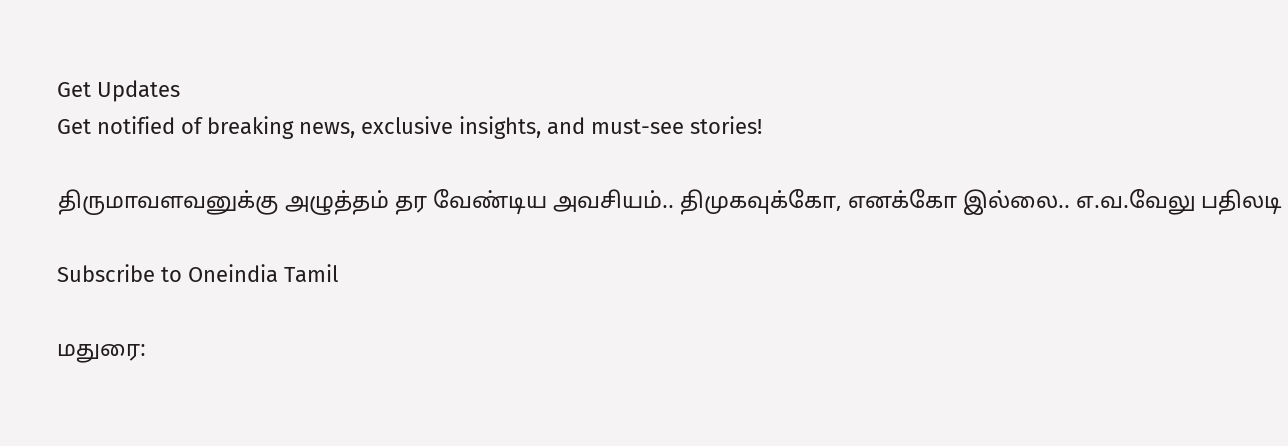Get Updates
Get notified of breaking news, exclusive insights, and must-see stories!

திருமாவளவனுக்கு அழுத்தம் தர வேண்டிய அவசியம்.. திமுகவுக்கோ, எனக்கோ இல்லை.. எ.வ.வேலு பதிலடி

Subscribe to Oneindia Tamil

மதுரை: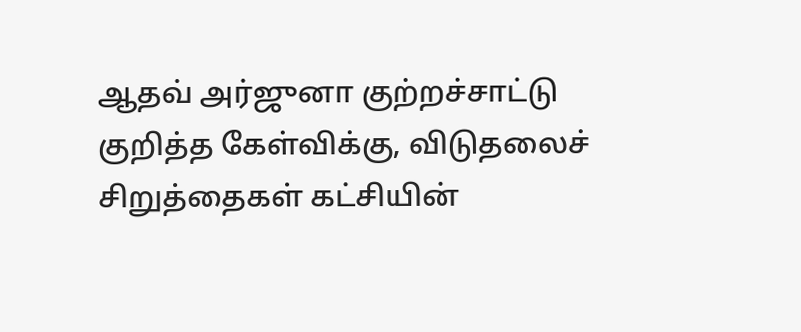ஆதவ் அர்ஜுனா குற்றச்சாட்டு குறித்த கேள்விக்கு, விடுதலைச் சிறுத்தைகள் கட்சியின்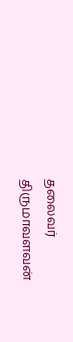தலைவர் திருமாவளவன்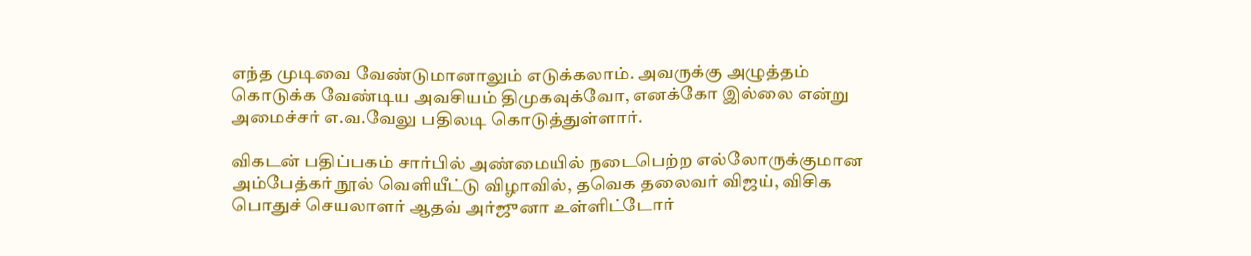எந்த முடிவை வேண்டுமானாலும் எடுக்கலாம். அவருக்கு அழுத்தம் கொடுக்க வேண்டிய அவசியம் திமுகவுக்வோ, எனக்கோ இல்லை என்று அமைச்சர் எ.வ.வேலு பதிலடி கொடுத்துள்ளார்.

விகடன் பதிப்பகம் சார்பில் அண்மையில் நடைபெற்ற எல்லோருக்குமான அம்பேத்கர் நூல் வெளியீட்டு விழாவில், தவெக தலைவர் விஜய், விசிக பொதுச் செயலாளர் ஆதவ் அர்ஜுனா உள்ளிட்டோர்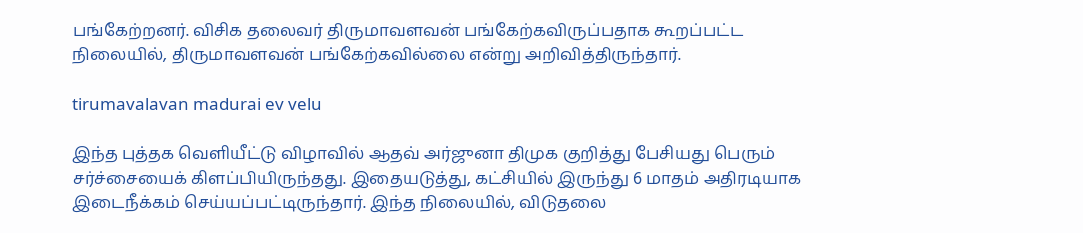பங்கேற்றனர். விசிக தலைவர் திருமாவளவன் பங்கேற்கவிருப்பதாக கூறப்பட்ட நிலையில், திருமாவளவன் பங்கேற்கவில்லை என்று அறிவித்திருந்தார்.

tirumavalavan madurai ev velu

இந்த புத்தக வெளியீட்டு விழாவில் ஆதவ் அர்ஜுனா திமுக குறித்து பேசியது பெரும் சர்ச்சையைக் கிளப்பியிருந்தது. இதையடுத்து, கட்சியில் இருந்து 6 மாதம் அதிரடியாக இடைநீக்கம் செய்யப்பட்டிருந்தார். இந்த நிலையில், விடுதலை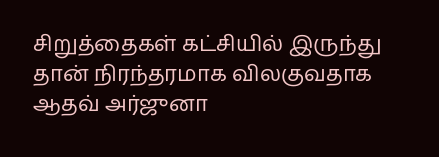சிறுத்தைகள் கட்சியில் இருந்து தான் நிரந்தரமாக விலகுவதாக ஆதவ் அர்ஜுனா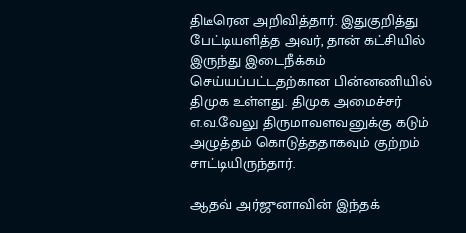திடீரென அறிவித்தார். இதுகுறித்து பேட்டியளித்த அவர், தான் கட்சியில் இருந்து இடைநீக்கம் செய்யப்பட்டதற்கான பின்னணியில் திமுக உள்ளது. திமுக அமைச்சர் எ.வ.வேலு திருமாவளவனுக்கு கடும் அழுத்தம் கொடுத்ததாகவும் குற்றம் சாட்டியிருந்தார்.

ஆதவ் அர்ஜுனாவின் இந்தக்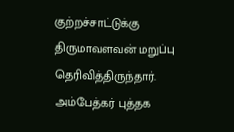குற்றச்சாட்டுக்கு திருமாவளவன் மறுப்பு தெரிவித்திருந்தார். அம்பேத்கர் புத்தக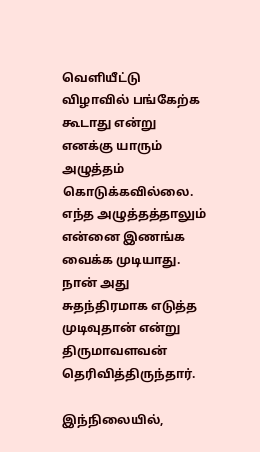வெளியீட்டு விழாவில் பங்கேற்க கூடாது என்று எனக்கு யாரும் அழுத்தம் கொடுக்கவில்லை. எந்த அழுத்தத்தாலும் என்னை இணங்க வைக்க முடியாது. நான் அது சுதந்திரமாக எடுத்த முடிவுதான் என்று திருமாவளவன் தெரிவித்திருந்தார்.

இந்நிலையில்,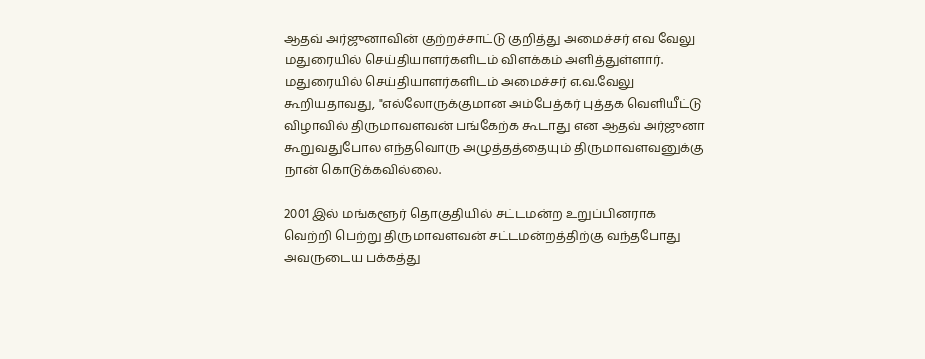ஆதவ் அர்ஜுனாவின் குற்றச்சாட்டு குறித்து அமைச்சர் எவ வேலு மதுரையில் செய்தியாளர்களிடம் விளக்கம் அளித்துள்ளார். மதுரையில் செய்தியாளர்களிடம் அமைச்சர் எ.வ.வேலு கூறியதாவது, "எல்லோருக்குமான அம்பேத்கர் புத்தக வெளியீட்டு விழாவில் திருமாவளவன் பங்கேற்க கூடாது என ஆதவ் அர்ஜுனா கூறுவதுபோல எந்தவொரு அழுத்தத்தையும் திருமாவளவனுக்கு நான் கொடுக்கவில்லை.

2001 இல் மங்களூர் தொகுதியில் சட்டமன்ற உறுப்பினராக வெற்றி பெற்று திருமாவளவன் சட்டமன்றத்திற்கு வந்தபோது அவருடைய பக்கத்து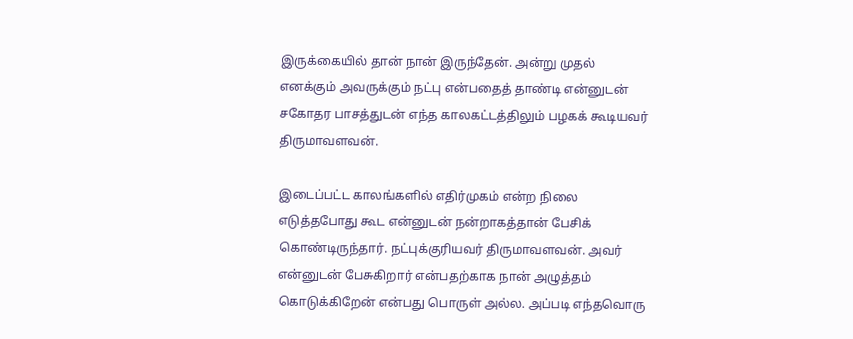இருக்கையில் தான் நான் இருந்தேன். அன்று முதல் எனக்கும் அவருக்கும் நட்பு என்பதைத் தாண்டி என்னுடன் சகோதர பாசத்துடன் எந்த காலகட்டத்திலும் பழகக் கூடியவர் திருமாவளவன்.

இடைப்பட்ட காலங்களில் எதிர்முகம் என்ற நிலை எடுத்தபோது கூட என்னுடன் நன்றாகத்தான் பேசிக் கொண்டிருந்தார். நட்புக்குரியவர் திருமாவளவன். அவர் என்னுடன் பேசுகிறார் என்பதற்காக நான் அழுத்தம் கொடுக்கிறேன் என்பது பொருள் அல்ல. அப்படி எந்தவொரு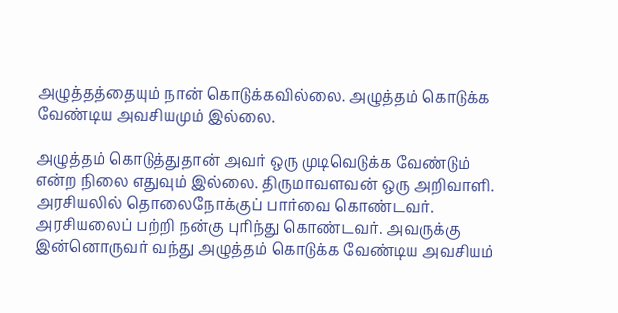அழுத்தத்தையும் நான் கொடுக்கவில்லை. அழுத்தம் கொடுக்க வேண்டிய அவசியமும் இல்லை.

அழுத்தம் கொடுத்துதான் அவர் ஒரு முடிவெடுக்க வேண்டும் என்ற நிலை எதுவும் இல்லை. திருமாவளவன் ஒரு அறிவாளி. அரசியலில் தொலைநோக்குப் பார்வை கொண்டவர். அரசியலைப் பற்றி நன்கு புரிந்து கொண்டவர். அவருக்கு இன்னொருவர் வந்து அழுத்தம் கொடுக்க வேண்டிய அவசியம்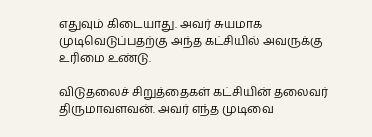எதுவும் கிடையாது. அவர் சுயமாக முடிவெடுப்பதற்கு அந்த கட்சியில் அவருக்கு உரிமை உண்டு.

விடுதலைச் சிறுத்தைகள் கட்சியின் தலைவர் திருமாவளவன். அவர் எந்த முடிவை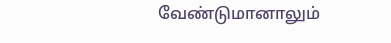வேண்டுமானாலும்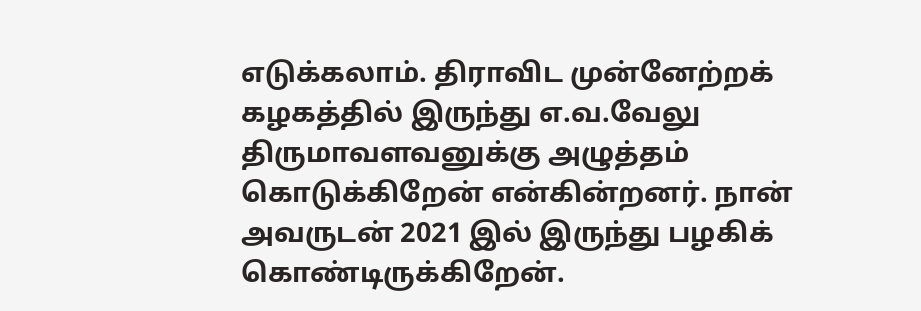எடுக்கலாம். திராவிட முன்னேற்றக் கழகத்தில் இருந்து எ.வ.வேலு திருமாவளவனுக்கு அழுத்தம் கொடுக்கிறேன் என்கின்றனர். நான் அவருடன் 2021 இல் இருந்து பழகிக் கொண்டிருக்கிறேன்.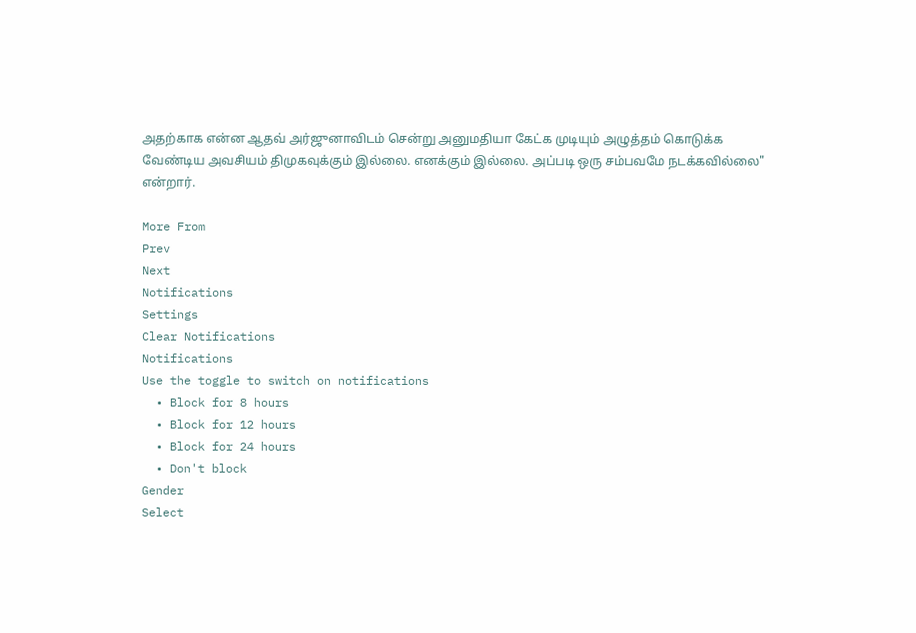அதற்காக என்ன ஆதவ் அர்ஜுனாவிடம் சென்று அனுமதியா கேட்க முடியும் அழுத்தம் கொடுக்க வேண்டிய அவசியம் திமுகவுக்கும் இல்லை. எனக்கும் இல்லை. அப்படி ஒரு சம்பவமே நடக்கவில்லை" என்றார்.

More From
Prev
Next
Notifications
Settings
Clear Notifications
Notifications
Use the toggle to switch on notifications
  • Block for 8 hours
  • Block for 12 hours
  • Block for 24 hours
  • Don't block
Gender
Select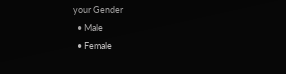your Gender
  • Male
  • Female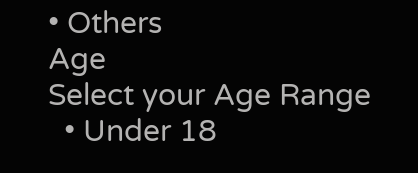• Others
Age
Select your Age Range
  • Under 18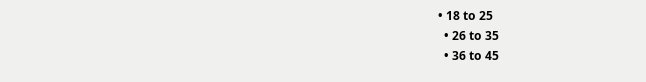• 18 to 25
  • 26 to 35
  • 36 to 45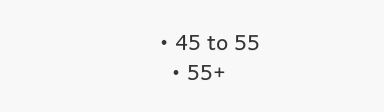• 45 to 55
  • 55+